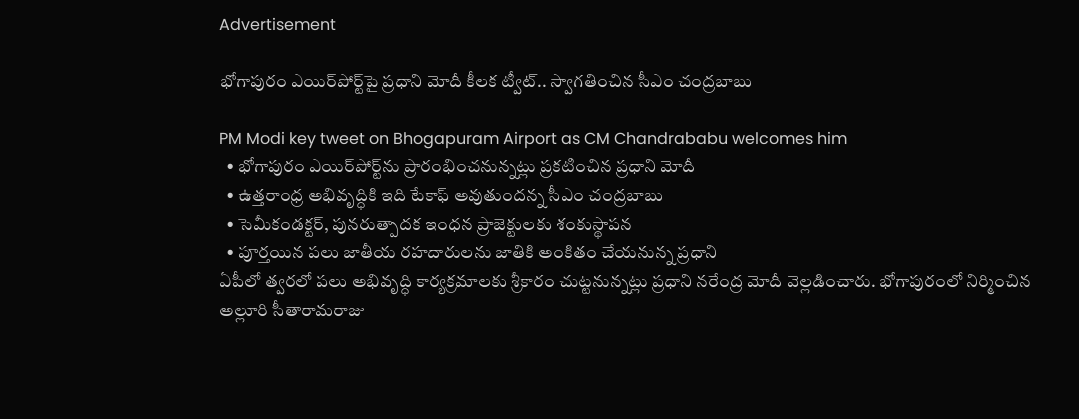Advertisement

భోగాపురం ఎయిర్‌పోర్ట్‌పై ప్రధాని మోదీ కీలక ట్వీట్.. స్వాగతించిన సీఎం చంద్రబాబు

PM Modi key tweet on Bhogapuram Airport as CM Chandrababu welcomes him
  • భోగాపురం ఎయిర్‌పోర్ట్‌ను ప్రారంభించనున్నట్లు ప్రకటించిన ప్రధాని మోదీ
  • ఉత్తరాంధ్ర అభివృద్ధికి ఇది టేకాఫ్ అవుతుందన్న సీఎం చంద్రబాబు
  • సెమీకండక్టర్, పునరుత్పాదక ఇంధన ప్రాజెక్టులకు శంకుస్థాపన
  • పూర్తయిన పలు జాతీయ రహదారులను జాతికి అంకితం చేయనున్న ప్రధాని
ఏపీలో త్వరలో పలు అభివృద్ధి కార్యక్రమాలకు శ్రీకారం చుట్టనున్నట్లు ప్రధాని నరేంద్ర మోదీ వెల్లడించారు. భోగాపురంలో నిర్మించిన అల్లూరి సీతారామరాజు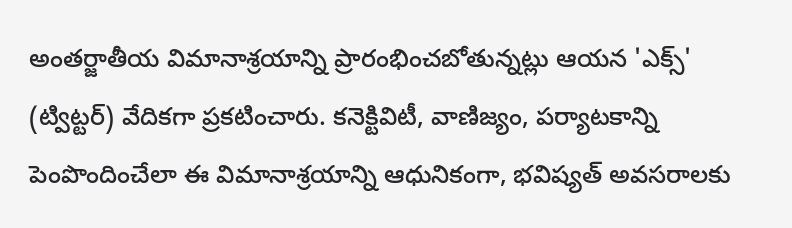అంతర్జాతీయ విమానాశ్రయాన్ని ప్రారంభించబోతున్నట్లు ఆయన 'ఎక్స్' (ట్విట్టర్) వేదికగా ప్రకటించారు. కనెక్టివిటీ, వాణిజ్యం, పర్యాటకాన్ని పెంపొందించేలా ఈ విమానాశ్రయాన్ని ఆధునికంగా, భవిష్యత్ అవసరాలకు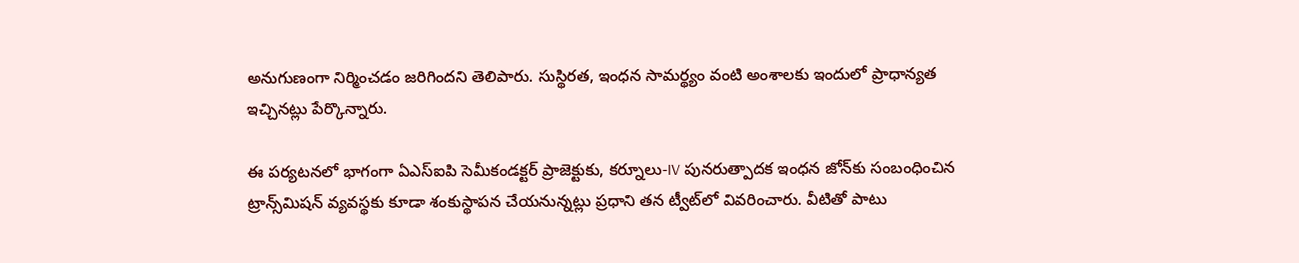అనుగుణంగా నిర్మించ‌డం జ‌రిగింద‌ని తెలిపారు. సుస్థిరత, ఇంధన సామర్థ్యం వంటి అంశాలకు ఇందులో ప్రాధాన్యత ఇచ్చినట్లు పేర్కొన్నారు.

ఈ పర్యటనలో భాగంగా ఏఎస్ఐపి సెమీకండక్టర్ ప్రాజెక్టుకు, కర్నూలు-IV పునరుత్పాదక ఇంధన జోన్‌కు సంబంధించిన ట్రాన్స్‌మిషన్ వ్యవస్థకు కూడా శంకుస్థాపన చేయనున్నట్లు ప్రధాని తన ట్వీట్‌లో వివరించారు. వీటితో పాటు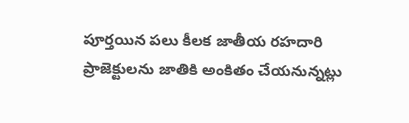పూర్తయిన పలు కీలక జాతీయ రహదారి ప్రాజెక్టులను జాతికి అంకితం చేయనున్నట్లు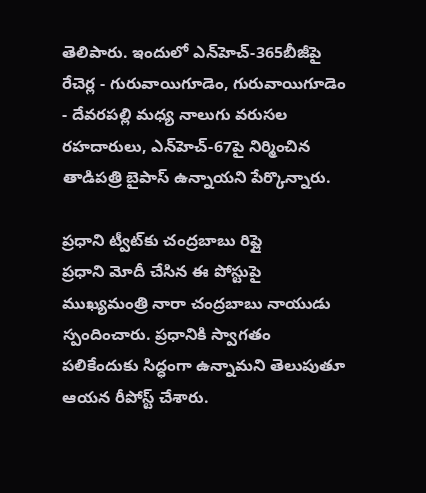తెలిపారు. ఇందులో ఎన్‍హెచ్-365బీజీపై రేచెర్ల - గురువాయిగూడెం, గురువాయిగూడెం - దేవరపల్లి మధ్య నాలుగు వరుసల రహదారులు, ఎన్‍హెచ్-67పై నిర్మించిన తాడిపత్రి బైపాస్ ఉన్నాయని పేర్కొన్నారు.

ప్రధాని ట్వీట్‌కు చంద్రబాబు రిప్లై
ప్రధాని మోదీ చేసిన ఈ పోస్టుపై ముఖ్యమంత్రి నారా చంద్రబాబు నాయుడు స్పందించారు. ప్రధానికి స్వాగతం పలికేందుకు సిద్ధంగా ఉన్నామని తెలుపుతూ ఆయన రీపోస్ట్ చేశారు.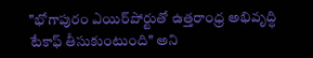"భోగాపురం ఎయిర్‌పోర్టుతో ఉత్తరాంధ్ర అభివృద్ధి టేకాఫ్‌ తీసుకుంటుంది" అని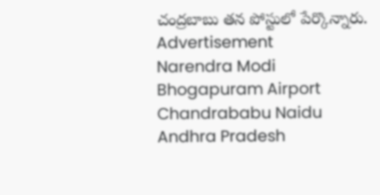చంద్రబాబు తన పోస్టులో పేర్కొన్నారు.
Advertisement
Narendra Modi
Bhogapuram Airport
Chandrababu Naidu
Andhra Pradesh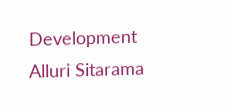Development
Alluri Sitarama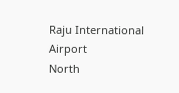Raju International Airport
North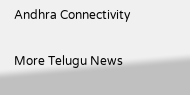Andhra Connectivity

More Telugu News